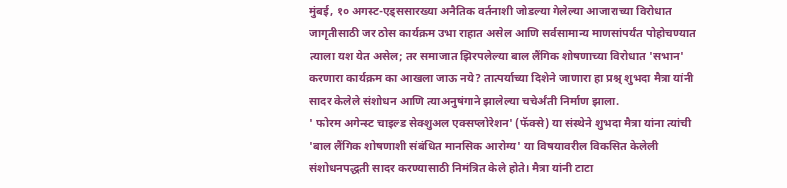मुंबई, १० अगस्ट-एड्ससारख्या अनैतिक वर्तनाशी जोडल्या गेलेल्या आजाराच्या विरोधात जागृतीसाठी जर ठोस कार्यक्रम उभा राहात असेल आणि सर्वसामान्य माणसांपर्यंत पोहोचण्यात त्याला यश येत असेल; तर समाजात झिरपलेल्या बाल लैंगिक शोषणाच्या विरोधात 'सभान' करणारा कार्यक्रम का आखला जाऊ नये? तात्पर्याच्या दिशेने जाणारा हा प्रश्न् शुभदा मैत्रा यांनी सादर केलेले संशोधन आणि त्याअनुषंगाने झालेल्या चचेर्अंती निर्माण झाला.
' फोरम अगेन्स्ट चाइल्ड सेक्शुअल एक्सप्लोरेशन' (फॅक्से) या संस्थेने शुभदा मैत्रा यांना त्यांची 'बाल लैंगिक शोषणाशी संबंधित मानसिक आरोग्य' या विषयावरील विकसित केलेली संशोधनपद्धती सादर करण्यासाठी निमंत्रित केले होते। मैत्रा यांनी टाटा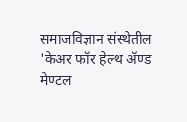समाजविज्ञान संस्थेतील 'केअर फॉर हेल्थ ॲण्ड मेण्टल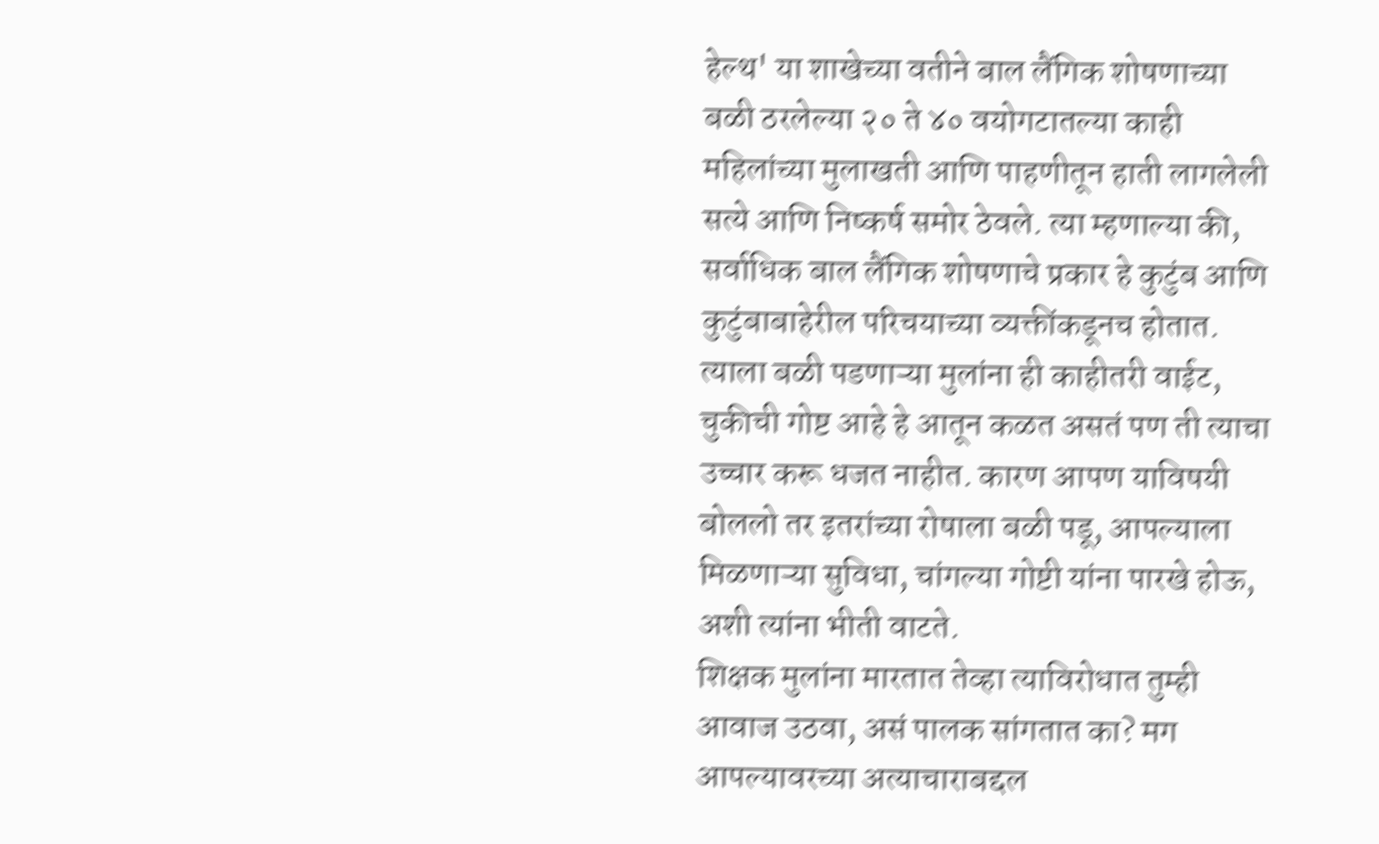हेल्थ' या शाखेच्या वतीने बाल लैंगिक शोषणाच्या बळी ठरलेल्या २० ते ४० वयोगटातल्या काही महिलांच्या मुलाखती आणि पाहणीतून हाती लागलेली सत्ये आणि निष्कर्ष समोर ठेवले. त्या म्हणाल्या की, सर्वाधिक बाल लैंगिक शोषणाचे प्रकार हे कुटुंब आणि कुटुंबाबाहेरील परिचयाच्या व्यक्तींकडूनच होतात. त्याला बळी पडणाऱ्या मुलांना ही काहीतरी वाईट, चुकीची गोष्ट आहे हे आतून कळत असतं पण ती त्याचा उच्चार करू धजत नाहीत. कारण आपण याविषयी बोललो तर इतरांच्या रोषाला बळी पडू, आपल्याला मिळणाऱ्या सुविधा, चांगल्या गोष्टी यांना पारखे होऊ, अशी त्यांना भीती वाटते.
शिक्षक मुलांना मारतात तेव्हा त्याविरोधात तुम्ही आवाज उठवा, असं पालक सांगतात का? मग आपल्यावरच्या अत्याचाराबद्दल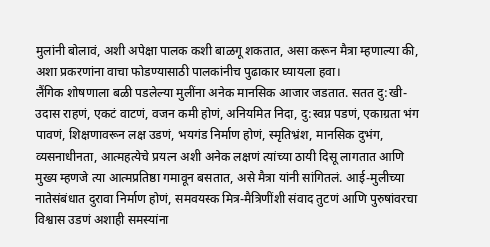मुलांनी बोलावं, अशी अपेक्षा पालक कशी बाळगू शकतात, असा करून मैत्रा म्हणाल्या की, अशा प्रकरणांना वाचा फोडण्यासाठी पालकांनीच पुढाकार घ्यायला हवा।
लैंगिक शोषणाला बळी पडलेल्या मुलींना अनेक मानसिक आजार जडतात. सतत दु:खी-उदास राहणं, एकटं वाटणं, वजन कमी होणं, अनियमित निदा, दु:स्वप्न पडणं, एकाग्रता भंग पावणं, शिक्षणावरून लक्ष उडणं, भयगंड निर्माण होणं, स्मृतिभ्रंश, मानसिक दुभंग, व्यसनाधीनता, आत्महत्येचे प्रयत्न अशी अनेक लक्षणं त्यांच्या ठायी दिसू लागतात आणि मुख्य म्हणजे त्या आत्मप्रतिष्ठा गमावून बसतात, असे मैत्रा यांनी सांगितलं. आई-मुलीच्या नातेसंबंधात दुरावा निर्माण होणं, समवयस्क मित्र-मैत्रिणींशी संवाद तुटणं आणि पुरुषांवरचा विश्वास उडणं अशाही समस्यांना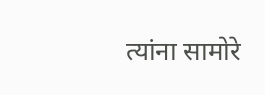त्यांना सामोरे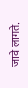जावे लागते.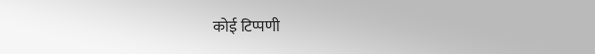कोई टिप्पणी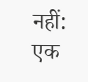नहीं:
एक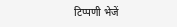टिप्पणी भेजें